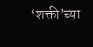‘शक्ती’च्या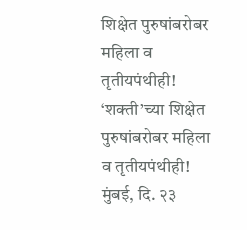शिक्षेत पुरुषांबरोबर महिला व तृतीयपंथीही!
‘शक्ती’च्या शिक्षेत पुरुषांबरोबर महिला व तृतीयपंथीही!
मुंबई, दि. २३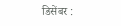डिसेंबर :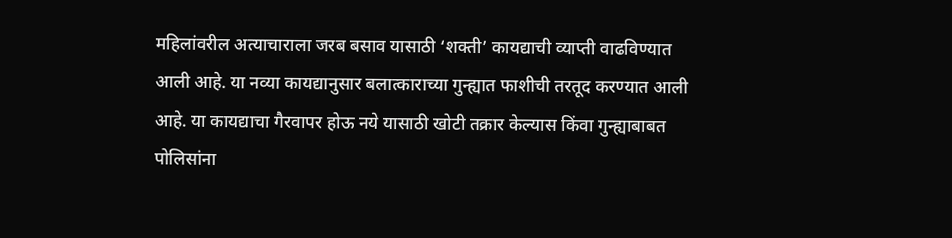महिलांवरील अत्याचाराला जरब बसाव यासाठी ‘शक्ती’ कायद्याची व्याप्ती वाढविण्यात आली आहे. या नव्या कायद्यानुसार बलात्काराच्या गुन्ह्यात फाशीची तरतूद करण्यात आली आहे. या कायद्याचा गैरवापर होऊ नये यासाठी खोटी तक्रार केल्यास किंवा गुन्ह्याबाबत पोलिसांना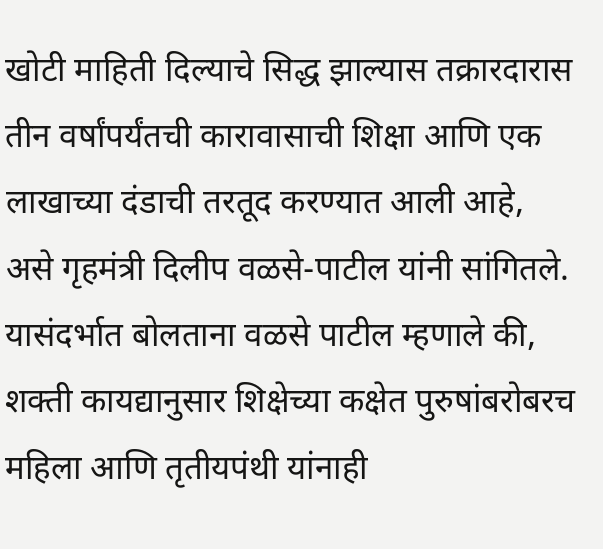खोटी माहिती दिल्याचे सिद्ध झाल्यास तक्रारदारास तीन वर्षांपर्यंतची कारावासाची शिक्षा आणि एक लाखाच्या दंडाची तरतूद करण्यात आली आहे, असे गृहमंत्री दिलीप वळसे-पाटील यांनी सांगितले.
यासंदर्भात बोलताना वळसे पाटील म्हणाले की, शक्ती कायद्यानुसार शिक्षेच्या कक्षेत पुरुषांबरोबरच महिला आणि तृतीयपंथी यांनाही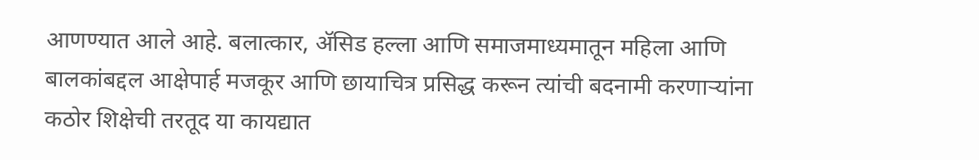आणण्यात आले आहे. बलात्कार, ॲसिड हल्ला आणि समाजमाध्यमातून महिला आणि बालकांबद्दल आक्षेपार्ह मजकूर आणि छायाचित्र प्रसिद्ध करून त्यांची बदनामी करणाऱ्यांना कठोर शिक्षेची तरतूद या कायद्यात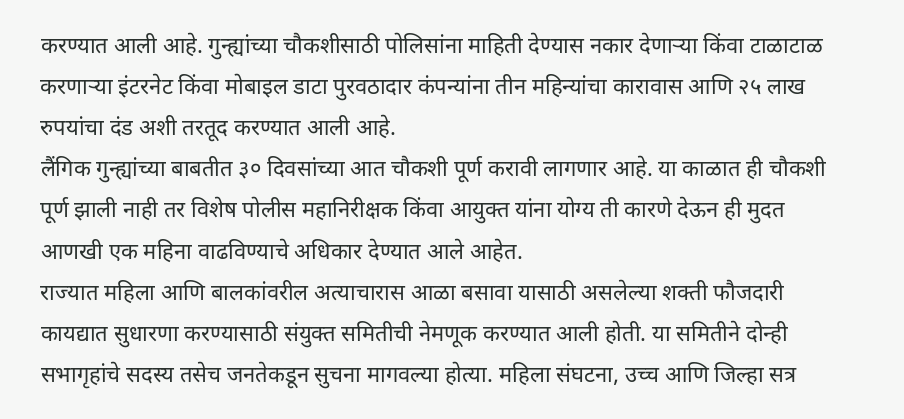करण्यात आली आहे. गुन्ह्यांच्या चौकशीसाठी पोलिसांना माहिती देण्यास नकार देणाऱ्या किंवा टाळाटाळ करणाऱ्या इंटरनेट किंवा मोबाइल डाटा पुरवठादार कंपन्यांना तीन महिन्यांचा कारावास आणि २५ लाख रुपयांचा दंड अशी तरतूद करण्यात आली आहे.
लैंगिक गुन्ह्यांच्या बाबतीत ३० दिवसांच्या आत चौकशी पूर्ण करावी लागणार आहे. या काळात ही चौकशी पूर्ण झाली नाही तर विशेष पोलीस महानिरीक्षक किंवा आयुक्त यांना योग्य ती कारणे देऊन ही मुदत आणखी एक महिना वाढविण्याचे अधिकार देण्यात आले आहेत.
राज्यात महिला आणि बालकांवरील अत्याचारास आळा बसावा यासाठी असलेल्या शक्ती फौजदारी कायद्यात सुधारणा करण्यासाठी संयुक्त समितीची नेमणूक करण्यात आली होती. या समितीने दोन्ही सभागृहांचे सदस्य तसेच जनतेकडून सुचना मागवल्या होत्या. महिला संघटना, उच्च आणि जिल्हा सत्र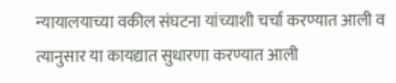न्यायालयाच्या वकील संघटना यांच्याशी चर्चा करण्यात आली व त्यानुसार या कायद्यात सुधारणा करण्यात आली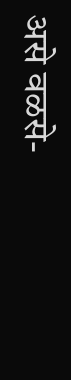असे वळसे-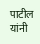पाटील यांनी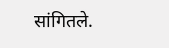सांगितले.